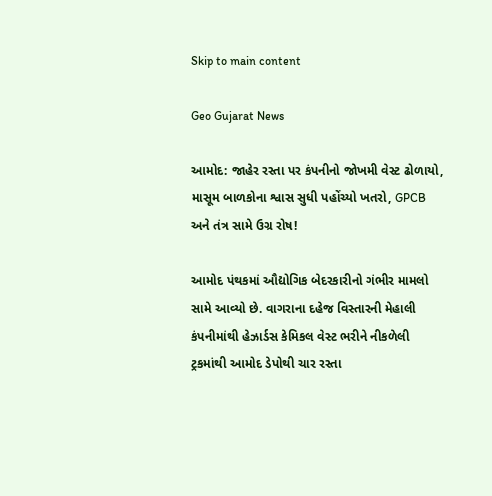Skip to main content

Geo Gujarat News

આમોદ: જાહેર રસ્તા પર કંપનીનો જોખમી વેસ્ટ ઢોળાયો, માસૂમ બાળકોના શ્વાસ સુધી પહોંચ્યો ખતરો, GPCB અને તંત્ર સામે ઉગ્ર રોષ!

આમોદ પંથકમાં ઔદ્યોગિક બેદરકારીનો ગંભીર મામલો સામે આવ્યો છે. વાગરાના દહેજ વિસ્તારની મેહાલી કંપનીમાંથી હેઝાર્ડસ કેમિકલ વેસ્ટ ભરીને નીકળેલી ટ્રકમાંથી આમોદ ડેપોથી ચાર રસ્તા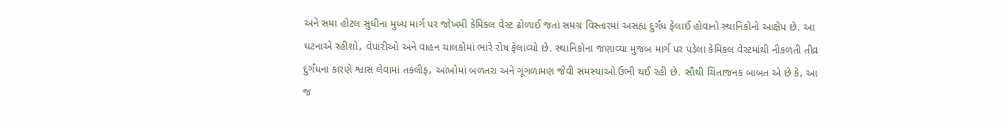અને સમા હોટલ સુધીના મુખ્ય માર્ગ પર જોખમી કેમિકલ વેસ્ટ ઢોળાઈ જતાં સમગ્ર વિસ્તારમાં અસહ્ય દુર્ગંધ ફેલાઈ હોવાનો સ્થાનિકોનો આક્ષેપ છે. આ ઘટનાએ રહીશો, વેપારીઓ અને વાહન ચાલકોમાં ભારે રોષ ફેલાવ્યો છે. સ્થાનિકોના જણાવ્યા મુજબ માર્ગ પર પડેલા કેમિકલ વેસ્ટમાંથી નીકળતી તીવ્ર દુર્ગંધના કારણે શ્વાસ લેવામાં તકલીફ, આંખોમાં બળતરા અને ગૂંગળામણ જેવી સમસ્યાઓ ઉભી થઈ રહી છે. સૌથી ચિંતાજનક બાબત એ છે કે, આ જ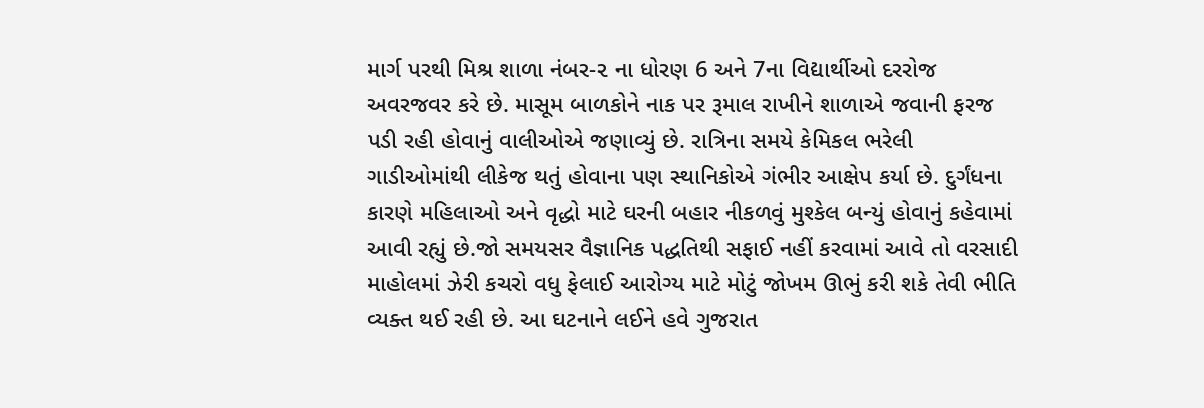માર્ગ પરથી મિશ્ર શાળા નંબર-૨ ના ધોરણ 6 અને 7ના વિદ્યાર્થીઓ દરરોજ અવરજવર કરે છે. માસૂમ બાળકોને નાક પર રૂમાલ રાખીને શાળાએ જવાની ફરજ પડી રહી હોવાનું વાલીઓએ જણાવ્યું છે. રાત્રિના સમયે કેમિકલ ભરેલી ગાડીઓમાંથી લીકેજ થતું હોવાના પણ સ્થાનિકોએ ગંભીર આક્ષેપ કર્યા છે. દુર્ગંધના કારણે મહિલાઓ અને વૃદ્ધો માટે ઘરની બહાર નીકળવું મુશ્કેલ બન્યું હોવાનું કહેવામાં આવી રહ્યું છે.જો સમયસર વૈજ્ઞાનિક પદ્ધતિથી સફાઈ નહીં કરવામાં આવે તો વરસાદી માહોલમાં ઝેરી કચરો વધુ ફેલાઈ આરોગ્ય માટે મોટું જોખમ ઊભું કરી શકે તેવી ભીતિ વ્યક્ત થઈ રહી છે. આ ઘટનાને લઈને હવે ગુજરાત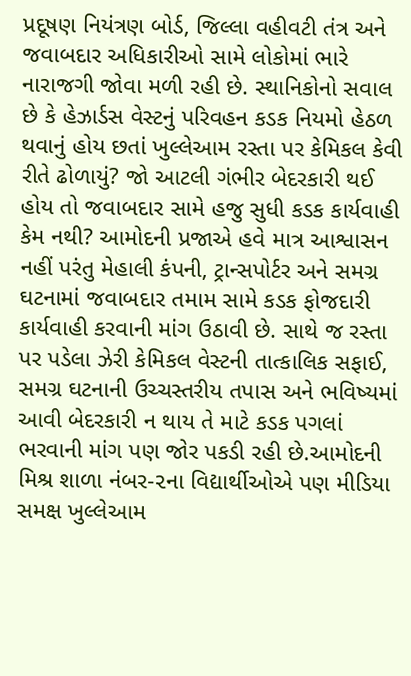પ્રદૂષણ નિયંત્રણ બોર્ડ, જિલ્લા વહીવટી તંત્ર અને જવાબદાર અધિકારીઓ સામે લોકોમાં ભારે નારાજગી જોવા મળી રહી છે. સ્થાનિકોનો સવાલ છે કે હેઝાર્ડસ વેસ્ટનું પરિવહન કડક નિયમો હેઠળ થવાનું હોય છતાં ખુલ્લેઆમ રસ્તા પર કેમિકલ કેવી રીતે ઢોળાયું? જો આટલી ગંભીર બેદરકારી થઈ હોય તો જવાબદાર સામે હજુ સુધી કડક કાર્યવાહી કેમ નથી? આમોદની પ્રજાએ હવે માત્ર આશ્વાસન નહીં પરંતુ મેહાલી કંપની, ટ્રાન્સપોર્ટર અને સમગ્ર ઘટનામાં જવાબદાર તમામ સામે કડક ફોજદારી કાર્યવાહી કરવાની માંગ ઉઠાવી છે. સાથે જ રસ્તા પર પડેલા ઝેરી કેમિકલ વેસ્ટની તાત્કાલિક સફાઈ, સમગ્ર ઘટનાની ઉચ્ચસ્તરીય તપાસ અને ભવિષ્યમાં આવી બેદરકારી ન થાય તે માટે કડક પગલાં ભરવાની માંગ પણ જોર પકડી રહી છે.આમોદની મિશ્ર શાળા નંબર-૨ના વિદ્યાર્થીઓએ પણ મીડિયા સમક્ષ ખુલ્લેઆમ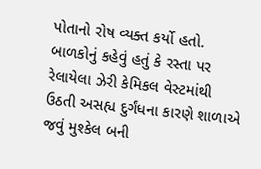પોતાનો રોષ વ્યક્ત કર્યો હતો. બાળકોનું કહેવું હતું કે રસ્તા પર રેલાયેલા ઝેરી કેમિકલ વેસ્ટમાંથી ઉઠતી અસહ્ય દુર્ગંધના કારણે શાળાએ જવું મુશ્કેલ બની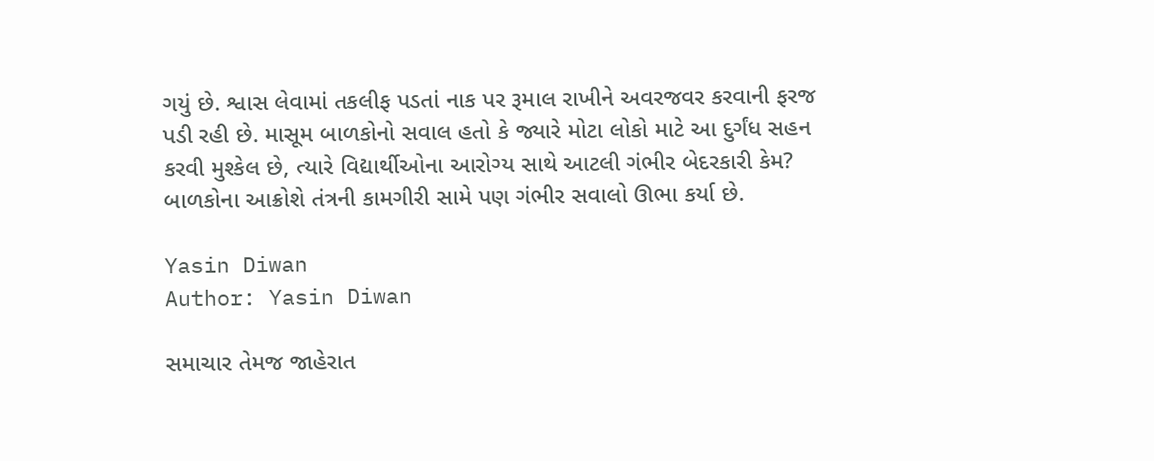ગયું છે. શ્વાસ લેવામાં તકલીફ પડતાં નાક પર રૂમાલ રાખીને અવરજવર કરવાની ફરજ પડી રહી છે. માસૂમ બાળકોનો સવાલ હતો કે જ્યારે મોટા લોકો માટે આ દુર્ગંધ સહન કરવી મુશ્કેલ છે, ત્યારે વિદ્યાર્થીઓના આરોગ્ય સાથે આટલી ગંભીર બેદરકારી કેમ? બાળકોના આક્રોશે તંત્રની કામગીરી સામે પણ ગંભીર સવાલો ઊભા કર્યા છે.

Yasin Diwan
Author: Yasin Diwan

સમાચાર તેમજ જાહેરાત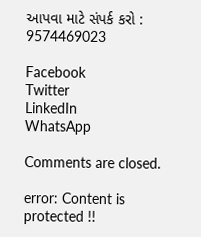આપવા માટે સંપર્ક કરો : 9574469023

Facebook
Twitter
LinkedIn
WhatsApp

Comments are closed.

error: Content is protected !!